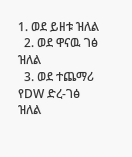1. ወደ ይዘቱ ዝለል
  2. ወደ ዋናዉ ገፅ ዝለል
  3. ወደ ተጨማሪ የDW ድረ-ገፅ ዝለል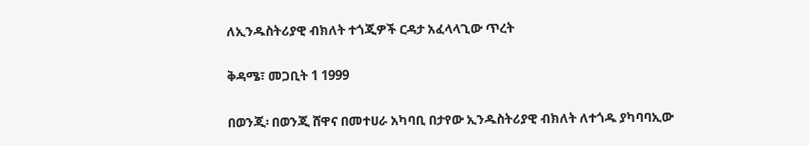ለኢንዱስትሪያዊ ብክለት ተጎጂዎች ርዳታ አፈላላጊው ጥረት

ቅዳሜ፣ መጋቢት 1 1999

በወንጂ፡ በወንጂ ሸዋና በመተሀራ አካባቢ በታየው ኢንዱስትሪያዊ ብክለት ለተጎዱ ያካባባኢው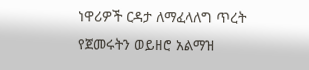ነዋሪዎች ርዳታ ለማፈላለግ ጥረት የጀመሩትን ወይዘሮ አልማዝ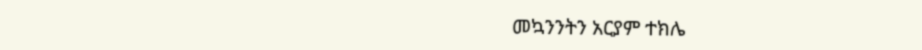መኳንንትን አርያም ተክሌ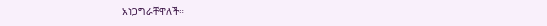አነጋግራቸዋለች።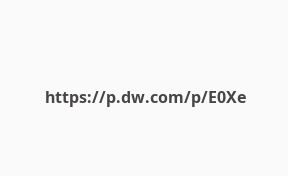https://p.dw.com/p/E0Xe